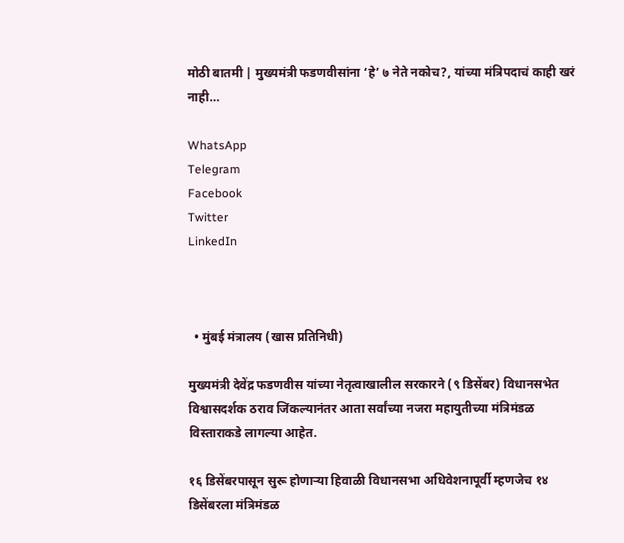मोठी बातमी | मुख्यमंत्री फडणवीसांना ‘हे’ ७ नेते नकोच?, यांच्या मंत्रिपदाचं काही खरं नाही…

WhatsApp
Telegram
Facebook
Twitter
LinkedIn



  • मुंबई मंत्रालय (खास प्रतिनिधी)

मुख्यमंत्री देवेंद्र फडणवीस यांच्या नेतृत्वाखालील सरकारने (९ डिसेंबर) विधानसभेत विश्वासदर्शक ठराव जिंकल्यानंतर आता सर्वांच्या नजरा महायुतीच्या मंत्रिमंडळ विस्ताराकडे लागल्या आहेत.

१६ डिसेंबरपासून सुरू होणाऱ्या हिवाळी विधानसभा अधिवेशनापूर्वी म्हणजेच १४ डिसेंबरला मंत्रिमंडळ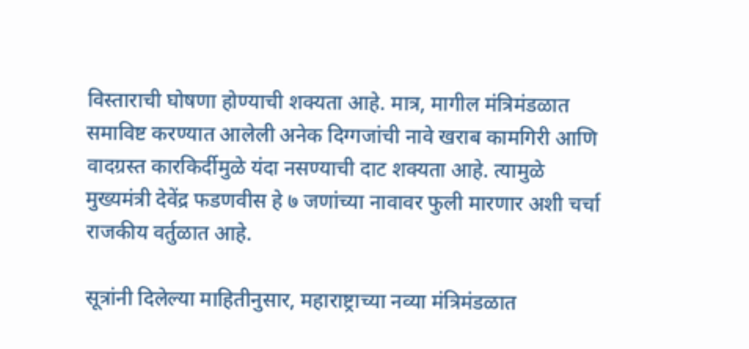विस्ताराची घोषणा होण्याची शक्यता आहे. मात्र, मागील मंत्रिमंडळात समाविष्ट करण्यात आलेली अनेक दिग्गजांची नावे खराब कामगिरी आणि वादग्रस्त कारकिर्दीमुळे यंदा नसण्याची दाट शक्यता आहे. त्यामुळे मुख्यमंत्री देवेंद्र फडणवीस हे ७ जणांच्या नावावर फुली मारणार अशी चर्चा राजकीय वर्तुळात आहे.

सूत्रांनी दिलेल्या माहितीनुसार, महाराष्ट्राच्या नव्या मंत्रिमंडळात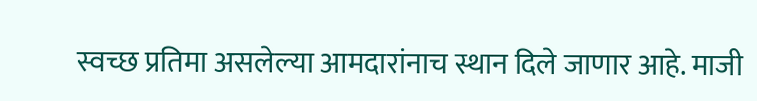स्वच्छ प्रतिमा असलेल्या आमदारांनाच स्थान दिले जाणार आहे. माजी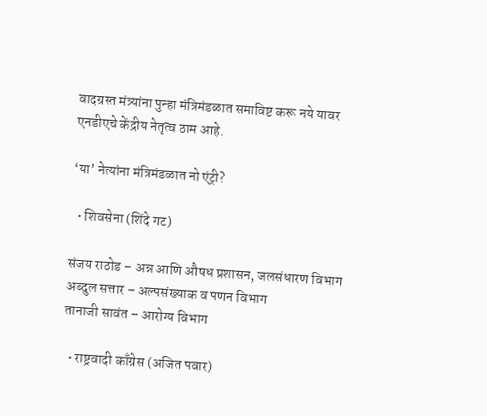वादग्रस्त मंत्र्यांना पुन्हा मंत्रिमंडळात समाविष्ट करू नये यावर एनडीएचे केंद्रीय नेतृत्व ठाम आहे.

‘या’ नेत्यांना मंत्रिमंडळात नो एंट्री?

  • शिवसेना (शिंदे गट)

संजय राठोड – अन्न आणि औषध प्रशासन, जलसंधारण विभाग
अब्दुल सत्तार – अल्पसंख्याक व पणन विभाग
तानाजी सावंत – आरोग्य विभाग

  • राष्ट्रवादी काँग्रेस (अजित पवार)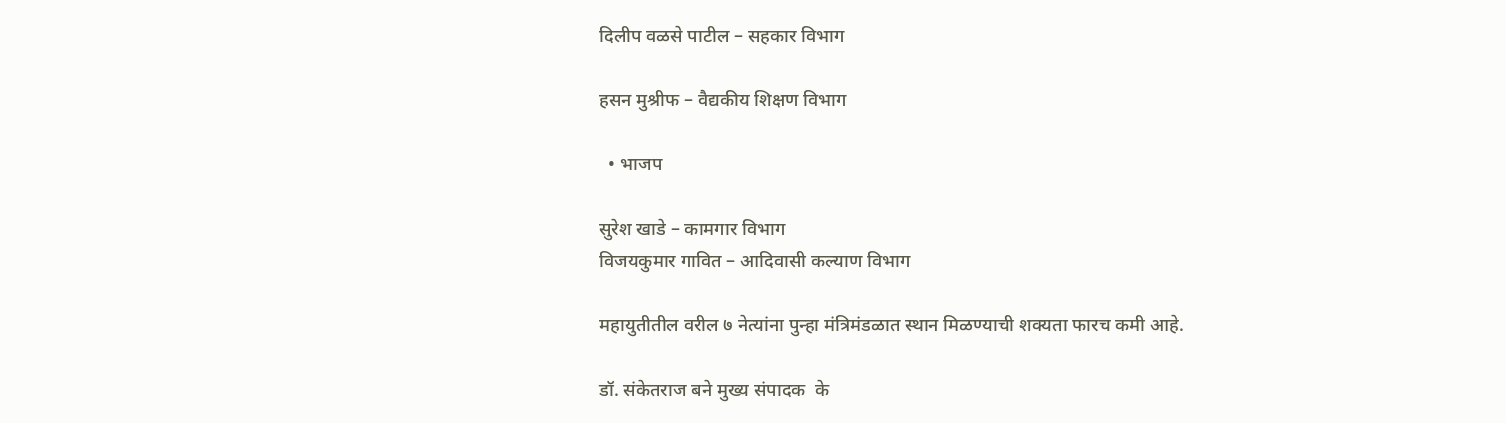दिलीप वळसे पाटील – सहकार विभाग

हसन मुश्रीफ – वैद्यकीय शिक्षण विभाग

  • भाजप

सुरेश खाडे – कामगार विभाग
विजयकुमार गावित – आदिवासी कल्याण विभाग

महायुतीतील वरील ७ नेत्यांना पुन्हा मंत्रिमंडळात स्थान मिळण्याची शक्यता फारच कमी आहे.

डॉ. संकेतराज बने मुख्य संपादक  के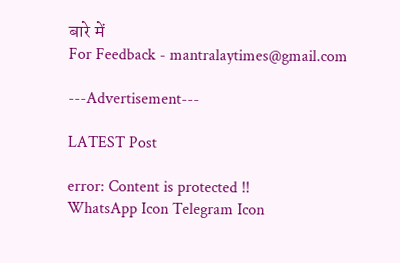बारे में
For Feedback - mantralaytimes@gmail.com

---Advertisement---

LATEST Post

error: Content is protected !!
WhatsApp Icon Telegram Icon